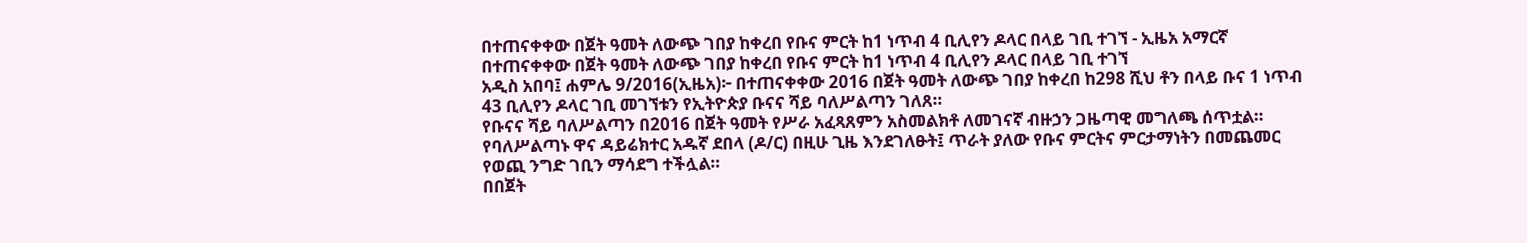በተጠናቀቀው በጀት ዓመት ለውጭ ገበያ ከቀረበ የቡና ምርት ከ1 ነጥብ 4 ቢሊየን ዶላር በላይ ገቢ ተገኘ - ኢዜአ አማርኛ
በተጠናቀቀው በጀት ዓመት ለውጭ ገበያ ከቀረበ የቡና ምርት ከ1 ነጥብ 4 ቢሊየን ዶላር በላይ ገቢ ተገኘ
አዲስ አበባ፤ ሐምሌ 9/2016(ኢዜአ)፦ በተጠናቀቀው 2016 በጀት ዓመት ለውጭ ገበያ ከቀረበ ከ298 ሺህ ቶን በላይ ቡና 1 ነጥብ 43 ቢሊየን ዶላር ገቢ መገኘቱን የኢትዮጵያ ቡናና ሻይ ባለሥልጣን ገለጸ።
የቡናና ሻይ ባለሥልጣን በ2016 በጀት ዓመት የሥራ አፈጻጸምን አስመልክቶ ለመገናኛ ብዙኃን ጋዜጣዊ መግለጫ ሰጥቷል።
የባለሥልጣኑ ዋና ዳይሬክተር አዱኛ ደበላ (ዶ/ር) በዚሁ ጊዜ እንደገለፁት፤ ጥራት ያለው የቡና ምርትና ምርታማነትን በመጨመር የወጪ ንግድ ገቢን ማሳደግ ተችሏል።
በበጀት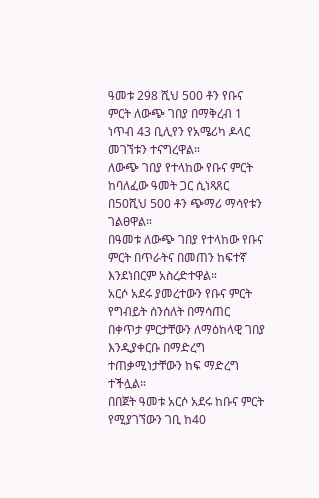ዓመቱ 298 ሺህ 500 ቶን የቡና ምርት ለውጭ ገበያ በማቅረብ 1 ነጥብ 43 ቢሊየን የአሜሪካ ዶላር መገኘቱን ተናግረዋል።
ለውጭ ገበያ የተላከው የቡና ምርት ከባለፈው ዓመት ጋር ሲነጻጸር በ50ሺህ 500 ቶን ጭማሪ ማሳየቱን ገልፀዋል።
በዓመቱ ለውጭ ገበያ የተላከው የቡና ምርት በጥራትና በመጠን ከፍተኛ እንደነበርም አስረድተዋል።
አርሶ አደሩ ያመረተውን የቡና ምርት የግብይት ሰንሰለት በማሳጠር በቀጥታ ምርታቸውን ለማዕከላዊ ገበያ እንዲያቀርቡ በማድረግ ተጠቃሚነታቸውን ከፍ ማድረግ ተችሏል።
በበጀት ዓመቱ አርሶ አደሩ ከቡና ምርት የሚያገኘውን ገቢ ከ40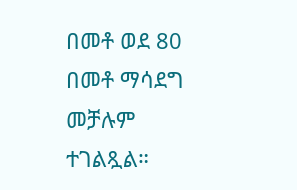በመቶ ወደ 80 በመቶ ማሳደግ መቻሉም ተገልጿል።